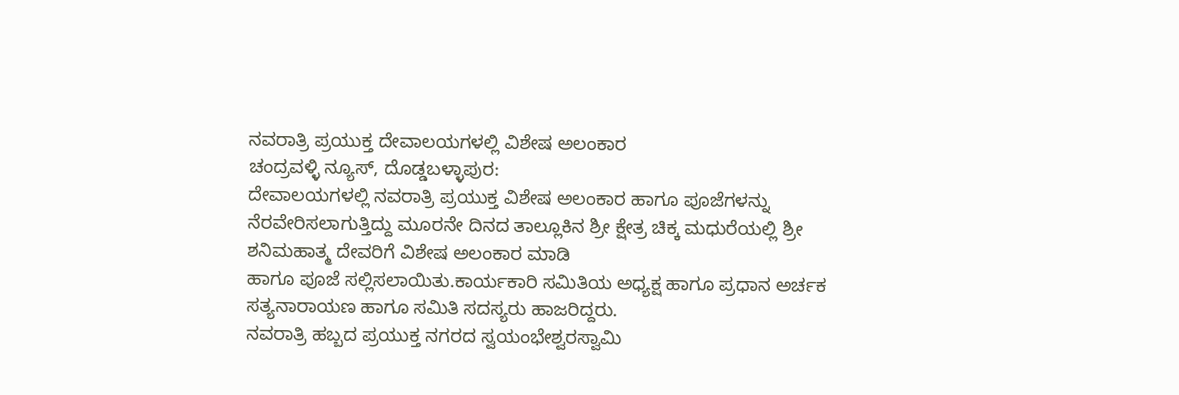ನವರಾತ್ರಿ ಪ್ರಯುಕ್ತ ದೇವಾಲಯಗಳಲ್ಲಿ ವಿಶೇಷ ಅಲಂಕಾರ
ಚಂದ್ರವಳ್ಳಿ ನ್ಯೂಸ್, ದೊಡ್ಡಬಳ್ಳಾಪುರ:
ದೇವಾಲಯಗಳಲ್ಲಿ ನವರಾತ್ರಿ ಪ್ರಯುಕ್ತ ವಿಶೇಷ ಅಲಂಕಾರ ಹಾಗೂ ಪೂಜೆಗಳನ್ನು ನೆರವೇರಿಸಲಾಗುತ್ತಿದ್ದು ಮೂರನೇ ದಿನದ ತಾಲ್ಲೂಕಿನ ಶ್ರೀ ಕ್ಷೇತ್ರ ಚಿಕ್ಕ ಮಧುರೆಯಲ್ಲಿ ಶ್ರೀ ಶನಿಮಹಾತ್ಮ ದೇವರಿಗೆ ವಿಶೇಷ ಅಲಂಕಾರ ಮಾಡಿ
ಹಾಗೂ ಪೂಜೆ ಸಲ್ಲಿಸಲಾಯಿತು.ಕಾರ್ಯಕಾರಿ ಸಮಿತಿಯ ಅಧ್ಯಕ್ಷ ಹಾಗೂ ಪ್ರಧಾನ ಅರ್ಚಕ ಸತ್ಯನಾರಾಯಣ ಹಾಗೂ ಸಮಿತಿ ಸದಸ್ಯರು ಹಾಜರಿದ್ದರು.
ನವರಾತ್ರಿ ಹಬ್ಬದ ಪ್ರಯುಕ್ತ ನಗರದ ಸ್ವಯಂಭೇಶ್ವರಸ್ವಾಮಿ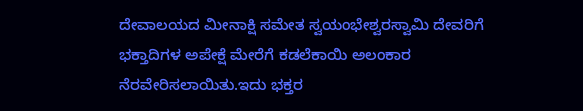ದೇವಾಲಯದ ಮೀನಾಕ್ಷಿ ಸಮೇತ ಸ್ವಯಂಭೇಶ್ವರಸ್ವಾಮಿ ದೇವರಿಗೆ ಭಕ್ತಾದಿಗಳ ಅಪೇಕ್ಷೆ ಮೇರೆಗೆ ಕಡಲೆಕಾಯಿ ಅಲಂಕಾರ ನೆರವೇರಿಸಲಾಯಿತು.ಇದು ಭಕ್ತರ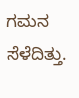ಗಮನ ಸೆಳೆದಿತ್ತು.